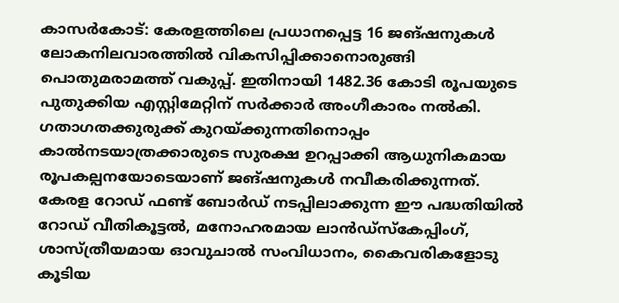കാസർകോട്: കേരളത്തിലെ പ്രധാനപ്പെട്ട 16 ജങ്ഷനുകൾ ലോകനിലവാരത്തിൽ വികസിപ്പിക്കാനൊരുങ്ങി പൊതുമരാമത്ത് വകുപ്പ്. ഇതിനായി 1482.36 കോടി രൂപയുടെ പുതുക്കിയ എസ്റ്റിമേറ്റിന് സർക്കാർ അംഗീകാരം നൽകി. ഗതാഗതക്കുരുക്ക് കുറയ്ക്കുന്നതിനൊപ്പം കാൽനടയാത്രക്കാരുടെ സുരക്ഷ ഉറപ്പാക്കി ആധുനികമായ രൂപകല്പനയോടെയാണ് ജങ്ഷനുകൾ നവീകരിക്കുന്നത്.
കേരള റോഡ് ഫണ്ട് ബോർഡ് നടപ്പിലാക്കുന്ന ഈ പദ്ധതിയിൽ റോഡ് വീതികൂട്ടൽ, മനോഹരമായ ലാൻഡ്സ്കേപ്പിംഗ്, ശാസ്ത്രീയമായ ഓവുചാൽ സംവിധാനം, കൈവരികളോടു കൂടിയ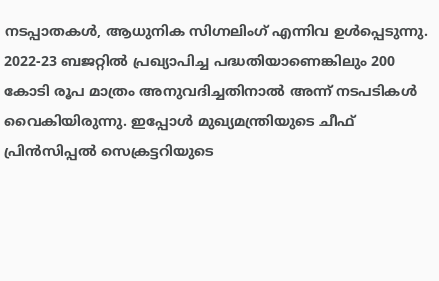നടപ്പാതകൾ, ആധുനിക സിഗ്നലിംഗ് എന്നിവ ഉൾപ്പെടുന്നു. 2022-23 ബജറ്റിൽ പ്രഖ്യാപിച്ച പദ്ധതിയാണെങ്കിലും 200 കോടി രൂപ മാത്രം അനുവദിച്ചതിനാൽ അന്ന് നടപടികൾ വൈകിയിരുന്നു. ഇപ്പോൾ മുഖ്യമന്ത്രിയുടെ ചീഫ് പ്രിൻസിപ്പൽ സെക്രട്ടറിയുടെ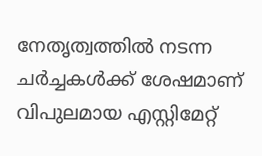നേതൃത്വത്തിൽ നടന്ന ചർച്ചകൾക്ക് ശേഷമാണ് വിപുലമായ എസ്റ്റിമേറ്റ്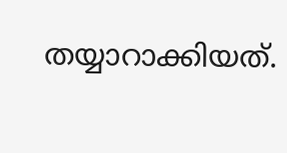തയ്യാറാക്കിയത്.